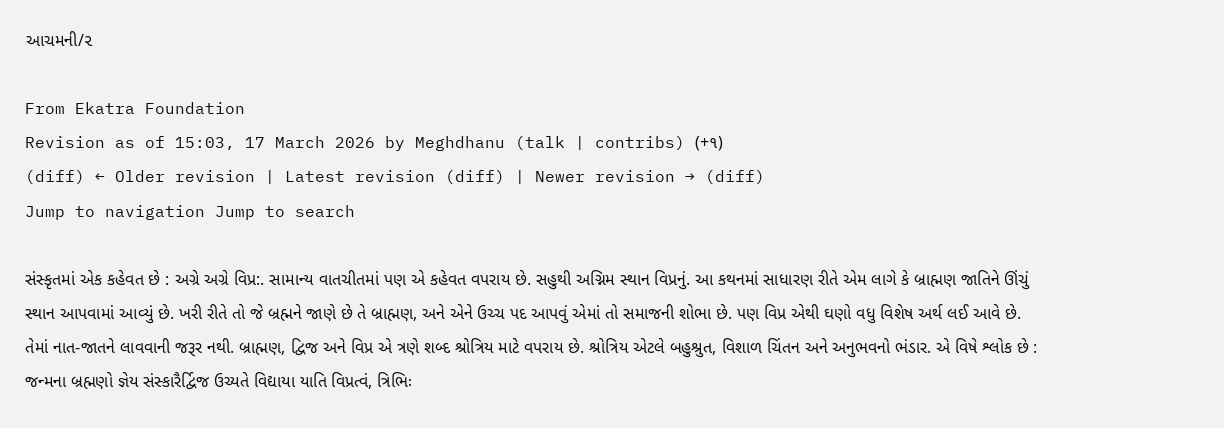આચમની/૨

From Ekatra Foundation
Revision as of 15:03, 17 March 2026 by Meghdhanu (talk | contribs) (+૧)
(diff) ← Older revision | Latest revision (diff) | Newer revision → (diff)
Jump to navigation Jump to search

સંસ્કૃતમાં એક કહેવત છે : અગ્રે અગ્રે વિપ્ર:. સામાન્ય વાતચીતમાં પણ એ કહેવત વપરાય છે. સહુથી અગ્નિમ સ્થાન વિપ્રનું. આ કથનમાં સાધારણ રીતે એમ લાગે કે બ્રાહ્મણ જાતિને ઊંચું સ્થાન આપવામાં આવ્યું છે. ખરી રીતે તો જે બ્રહ્મને જાણે છે તે બ્રાહ્મણ, અને એને ઉચ્ચ પદ આપવું એમાં તો સમાજની શોભા છે. પણ વિપ્ર એથી ઘણો વધુ વિશેષ અર્થ લઈ આવે છે. તેમાં નાત-જાતને લાવવાની જરૂર નથી. બ્રાહ્મણ, દ્વિજ અને વિપ્ર એ ત્રણે શબ્દ શ્રોત્રિય માટે વપરાય છે. શ્રોત્રિય એટલે બહુશ્રુત, વિશાળ ચિંતન અને અનુભવનો ભંડાર. એ વિષે શ્લોક છે : જન્મના બ્રહ્મણો જ્ઞેય સંસ્કારૈર્દ્વિજ ઉચ્યતે વિદ્યાયા યાતિ વિપ્રત્વં, ત્રિભિઃ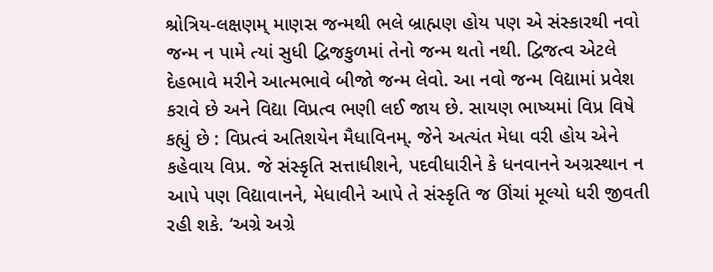શ્રોત્રિય-લક્ષણમ્ માણસ જન્મથી ભલે બ્રાહ્મણ હોય પણ એ સંસ્કારથી નવો જન્મ ન પામે ત્યાં સુધી દ્વિજકુળમાં તેનો જન્મ થતો નથી. દ્વિજત્વ એટલે દેહભાવે મરીને આત્મભાવે બીજો જન્મ લેવો. આ નવો જન્મ વિદ્યામાં પ્રવેશ કરાવે છે અને વિદ્યા વિપ્રત્વ ભણી લઈ જાય છે. સાયણ ભાષ્યમાં વિપ્ર વિષે કહ્યું છે : વિપ્રત્વં અતિશયેન મૈધાવિનમ્. જેને અત્યંત મેધા વરી હોય એને કહેવાય વિપ્ર. જે સંસ્કૃતિ સત્તાધીશને, પદવીધારીને કે ધનવાનને અગ્રસ્થાન ન આપે પણ વિદ્યાવાનને, મેધાવીને આપે તે સંસ્કૃતિ જ ઊંચાં મૂલ્યો ધરી જીવતી રહી શકે. ‘અગ્રે અગ્રે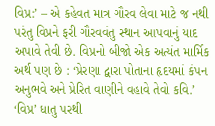વિપ્ર:’ – એ કહેવત માત્ર ગૌરવ લેવા માટે જ નથી પરંતુ વિપ્રને ફરી ગૌરવવંતુ સ્થાન આપવાનું યાદ અપાવે તેવી છે. વિપ્રનો બીજો એક અત્યંત માર્મિક અર્થ પણ છે : ‘પ્રેરણા દ્વારા પોતાના હૃદયમાં કંપન અનુભવે અને પ્રેરિત વાણીને વહાવે તેવો કવિ.’ ‘વિપ્ર’ ધાતુ પરથી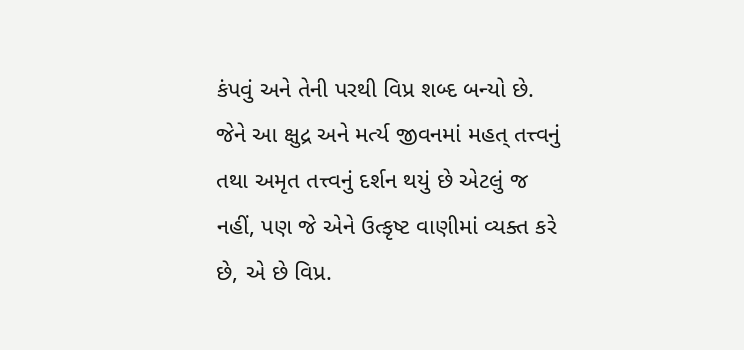કંપવું અને તેની પરથી વિપ્ર શબ્દ બન્યો છે. જેને આ ક્ષુદ્ર અને મર્ત્ય જીવનમાં મહત્ તત્ત્વનું તથા અમૃત તત્ત્વનું દર્શન થયું છે એટલું જ નહીં, પણ જે એને ઉત્કૃષ્ટ વાણીમાં વ્યક્ત કરે છે, એ છે વિપ્ર.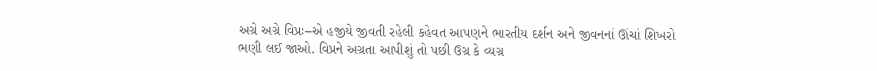અગ્રે અગ્રે વિપ્રઃ–એ હજીયે જીવતી રહેલી કહેવત આપણને ભારતીય દર્શન અને જીવનનાં ઊંચાં શિખરો ભણી લઈ જાઓ. વિપ્રને અગ્રતા આપીશું તો પછી ઉગ્ર કે વ્યગ્ર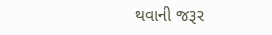થવાની જરૂર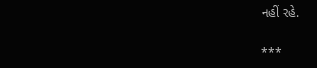નહીં રહે.

***